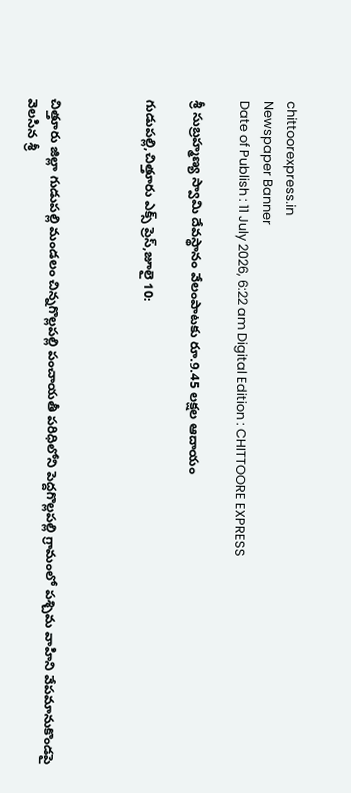chittoorexpress.in
Newspaper Banner
Date of Publish : 11 July 2026, 6:22 am Digital Edition : CHITTOORE EXPRESS

శ్రీ సుబ్రహ్మణ్య స్వామి దేవస్థానం వేలంపాటకు రూ.9.45 లక్షల ఆదాయం

గుడుపల్లి,చిత్తూరు ఎక్స్ ప్రెస్,జూలై 10:



చిత్తూరు జిల్లా గుడుపల్లి మండలం చిన్నగొల్లపల్లి పంచాయతీ పరిధిలోని పెద్దగొల్లపల్లి గ్రామంలో పశ్చిమ వాహిని వేపమానుకొండపై వెలసిన శ్రీ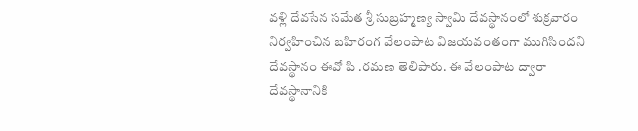వళ్లి దేవసేన సమేత శ్రీ సుబ్రహ్మణ్య స్వామి దేవస్థానంలో శుక్రవారం నిర్వహించిన బహిరంగ వేలంపాట విజయవంతంగా ముగిసిందని దేవస్థానం ఈవో పి .రమణ తెలిపారు. ఈ వేలంపాట ద్వారా దేవస్థానానికి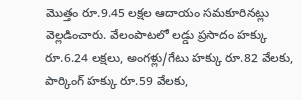మొత్తం రూ.9.45 లక్షల ఆదాయం సమకూరినట్లు వెల్లడించారు. వేలంపాటలో లడ్డు ప్రసాదం హక్కు రూ.6.24 లక్షలు, అంగళ్లు/గేటు హక్కు రూ.82 వేలకు, పార్కింగ్ హక్కు రూ.59 వేలకు,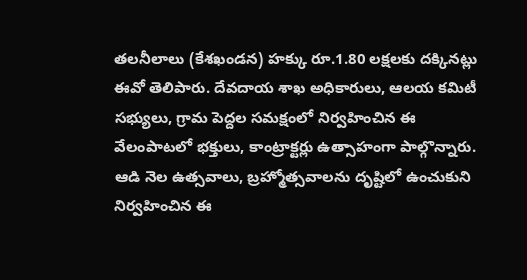తలనీలాలు (కేశఖండన) హక్కు రూ.1.80 లక్షలకు దక్కినట్లు ఈవో తెలిపారు. దేవదాయ శాఖ అధికారులు, ఆలయ కమిటీ సభ్యులు, గ్రామ పెద్దల సమక్షంలో నిర్వహించిన ఈ వేలంపాటలో భక్తులు, కాంట్రాక్టర్లు ఉత్సాహంగా పాల్గొన్నారు. ఆడి నెల ఉత్సవాలు, బ్రహ్మోత్సవాలను దృష్టిలో ఉంచుకుని నిర్వహించిన ఈ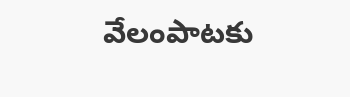వేలంపాటకు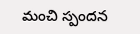మంచి స్పందన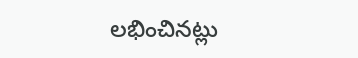లభించినట్లు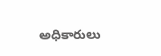అధికారులు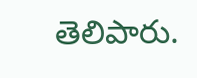తెలిపారు.